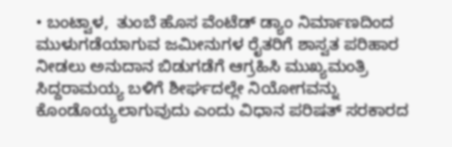• ಬಂಟ್ವಾಳ,  ತುಂಬೆ ಹೊಸ ವೆಂಟೆಡ್ ಡ್ಯಾಂ ನಿರ್ಮಾಣದಿಂದ ಮುಳುಗಡೆಯಾಗುವ ಜಮೀನುಗಳ ರೈತರಿಗೆ ಶಾಸ್ವತ ಪರಿಹಾರ ನೀಡಲು ಅನುದಾನ ಬಿಡುಗಡೆಗೆ ಆಗ್ರಹಿಸಿ ಮುಖ್ಯಮಂತ್ರಿ ಸಿದ್ದರಾಮಯ್ಯ ಬಳಿಗೆ ಶೀರ್ಘದಲ್ಲೇ ನಿಯೋಗವನ್ನು ಕೊಂಡೊಯ್ಯಲಾಗುವುದು ಎಂದು ವಿಧಾನ ಪರಿಷತ್ ಸರಕಾರದ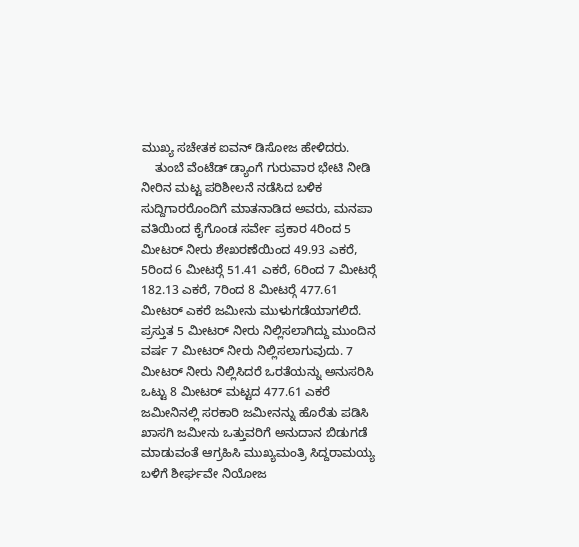ಮುಖ್ಯ ಸಚೇತಕ ಐವನ್ ಡಿಸೋಜ ಹೇಳಿದರು.
    ತುಂಬೆ ವೆಂಟೆಡ್ ಡ್ಯಾಂಗೆ ಗುರುವಾರ ಭೇಟಿ ನೀಡಿ ನೀರಿನ ಮಟ್ಟ ಪರಿಶೀಲನೆ ನಡೆಸಿದ ಬಳಿಕ ಸುದ್ದಿಗಾರರೊಂದಿಗೆ ಮಾತನಾಡಿದ ಅವರು, ಮನಪಾ ವತಿಯಿಂದ ಕೈಗೊಂಡ ಸರ್ವೇ ಪ್ರಕಾರ 4ರಿಂದ 5 ಮೀಟರ್ ನೀರು ಶೇಖರಣೆಯಿಂದ 49.93 ಎಕರೆ, 5ರಿಂದ 6 ಮೀಟರ್‍ಗೆ 51.41 ಎಕರೆ, 6ರಿಂದ 7 ಮೀಟರ್‍ಗೆ 182.13 ಎಕರೆ, 7ರಿಂದ 8 ಮೀಟರ್‍ಗೆ 477.61 ಮೀಟರ್ ಎಕರೆ ಜಮೀನು ಮುಳುಗಡೆಯಾಗಲಿದೆ. ಪ್ರಸ್ತುತ 5 ಮೀಟರ್ ನೀರು ನಿಲ್ಲಿಸಲಾಗಿದ್ದು ಮುಂದಿನ ವರ್ಷ 7 ಮೀಟರ್ ನೀರು ನಿಲ್ಲಿಸಲಾಗುವುದು. 7 ಮೀಟರ್ ನೀರು ನಿಲ್ಲಿಸಿದರೆ ಒರತೆಯನ್ನು ಅನುಸರಿಸಿ ಒಟ್ಟು 8 ಮೀಟರ್ ಮಟ್ಟದ 477.61 ಎಕರೆ ಜಮೀನಿನಲ್ಲಿ ಸರಕಾರಿ ಜಮೀನನ್ನು ಹೊರೆತು ಪಡಿಸಿ ಖಾಸಗಿ ಜಮೀನು ಒತ್ತುವರಿಗೆ ಅನುದಾನ ಬಿಡುಗಡೆ ಮಾಡುವಂತೆ ಆಗ್ರಹಿಸಿ ಮುಖ್ಯಮಂತ್ರಿ ಸಿದ್ದರಾಮಯ್ಯ ಬಳಿಗೆ ಶೀರ್ಘವೇ ನಿಯೋಜ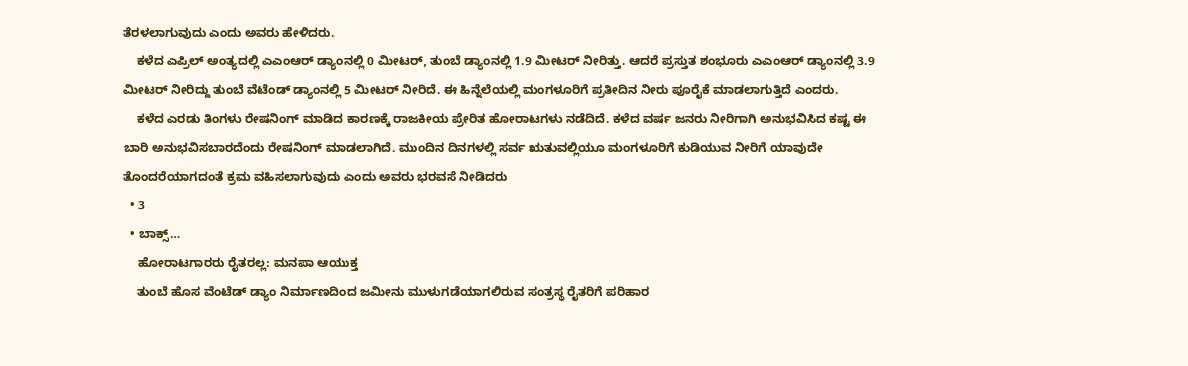ತೆರಳಲಾಗುವುದು ಎಂದು ಅವರು ಹೇಳಿದರು.
    ಕಳೆದ ಎಪ್ರಿಲ್ ಅಂತ್ಯದಲ್ಲಿ ಎಎಂಆರ್ ಡ್ಯಾಂನಲ್ಲಿ 0 ಮೀಟರ್, ತುಂಬೆ ಡ್ಯಾಂನಲ್ಲಿ 1.9 ಮೀಟರ್ ನೀರಿತ್ತು. ಆದರೆ ಪ್ರಸ್ತುತ ಶಂಭೂರು ಎಎಂಆರ್ ಡ್ಯಾಂನಲ್ಲಿ 3.9 ಮೀಟರ್ ನೀರಿದ್ದು ತುಂಬೆ ವೆಟೆಂಡ್ ಡ್ಯಾಂನಲ್ಲಿ 5 ಮೀಟರ್ ನೀರಿದೆ. ಈ ಹಿನ್ನೆಲೆಯಲ್ಲಿ ಮಂಗಳೂರಿಗೆ ಪ್ರತೀದಿನ ನೀರು ಪೂರೈಕೆ ಮಾಡಲಾಗುತ್ತಿದೆ ಎಂದರು.
    ಕಳೆದ ಎರಡು ತಿಂಗಳು ರೇಷನಿಂಗ್ ಮಾಡಿದ ಕಾರಣಕ್ಕೆ ರಾಜಕೀಯ ಪ್ರೇರಿತ ಹೋರಾಟಗಳು ನಡೆದಿದೆ. ಕಳೆದ ವರ್ಷ ಜನರು ನೀರಿಗಾಗಿ ಅನುಭವಿಸಿದ ಕಷ್ಟ ಈ ಬಾರಿ ಅನುಭವಿಸಬಾರದೆಂದು ರೇಷನಿಂಗ್ ಮಾಡಲಾಗಿದೆ. ಮುಂದಿನ ದಿನಗಳಲ್ಲಿ ಸರ್ವ ಋತುವಲ್ಲಿಯೂ ಮಂಗಳೂರಿಗೆ ಕುಡಿಯುವ ನೀರಿಗೆ ಯಾವುದೇ ತೊಂದರೆಯಾಗದಂತೆ ಕ್ರಮ ವಹಿಸಲಾಗುವುದು ಎಂದು ಅವರು ಭರವಸೆ ನೀಡಿದರು
  • 3
  • ಬಾಕ್ಸ್…
    ಹೋರಾಟಗಾರರು ರೈತರಲ್ಲ: ಮನಪಾ ಆಯುಕ್ತ
    ತುಂಬೆ ಹೊಸ ವೆಂಟೆಡ್ ಡ್ಯಾಂ ನಿರ್ಮಾಣದಿಂದ ಜಮೀನು ಮುಳುಗಡೆಯಾಗಲಿರುವ ಸಂತ್ರಸ್ಥ ರೈತರಿಗೆ ಪರಿಹಾರ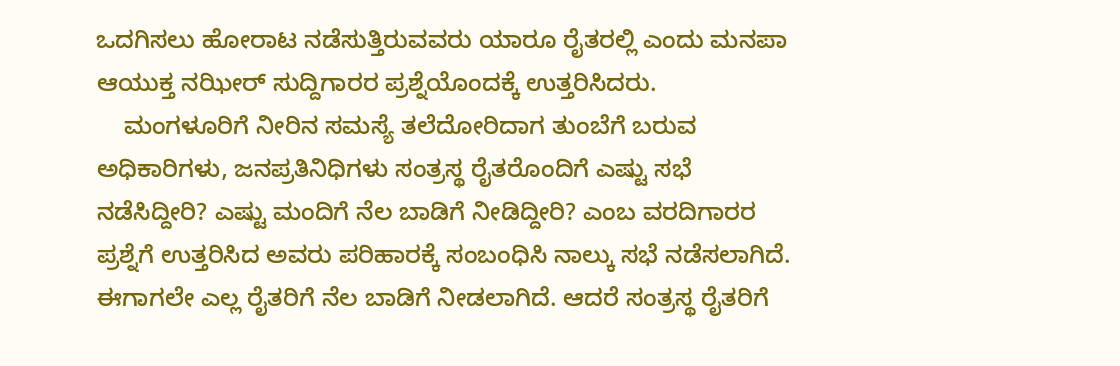ಒದಗಿಸಲು ಹೋರಾಟ ನಡೆಸುತ್ತಿರುವವರು ಯಾರೂ ರೈತರಲ್ಲಿ ಎಂದು ಮನಪಾ ಆಯುಕ್ತ ನಝೀರ್ ಸುದ್ದಿಗಾರರ ಪ್ರಶ್ನೆಯೊಂದಕ್ಕೆ ಉತ್ತರಿಸಿದರು.
    ಮಂಗಳೂರಿಗೆ ನೀರಿನ ಸಮಸ್ಯೆ ತಲೆದೋರಿದಾಗ ತುಂಬೆಗೆ ಬರುವ ಅಧಿಕಾರಿಗಳು, ಜನಪ್ರತಿನಿಧಿಗಳು ಸಂತ್ರಸ್ಥ ರೈತರೊಂದಿಗೆ ಎಷ್ಟು ಸಭೆ ನಡೆಸಿದ್ದೀರಿ? ಎಷ್ಟು ಮಂದಿಗೆ ನೆಲ ಬಾಡಿಗೆ ನೀಡಿದ್ದೀರಿ? ಎಂಬ ವರದಿಗಾರರ ಪ್ರಶ್ನೆಗೆ ಉತ್ತರಿಸಿದ ಅವರು ಪರಿಹಾರಕ್ಕೆ ಸಂಬಂಧಿಸಿ ನಾಲ್ಕು ಸಭೆ ನಡೆಸಲಾಗಿದೆ. ಈಗಾಗಲೇ ಎಲ್ಲ ರೈತರಿಗೆ ನೆಲ ಬಾಡಿಗೆ ನೀಡಲಾಗಿದೆ. ಆದರೆ ಸಂತ್ರಸ್ಥ ರೈತರಿಗೆ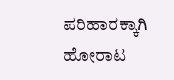ಪರಿಹಾರಕ್ಕಾಗಿ ಹೋರಾಟ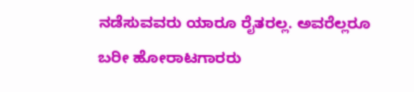ನಡೆಸುವವರು ಯಾರೂ ರೈತರಲ್ಲ. ಅವರೆಲ್ಲರೂ ಬರೀ ಹೋರಾಟಗಾರರು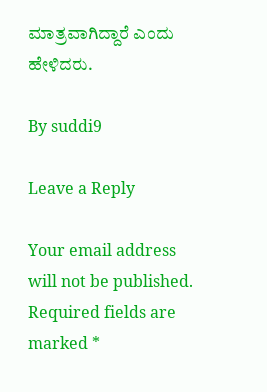ಮಾತ್ರವಾಗಿದ್ದಾರೆ ಎಂದು ಹೇಳಿದರು.

By suddi9

Leave a Reply

Your email address will not be published. Required fields are marked *